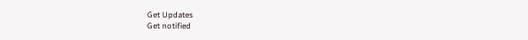Get Updates
Get notified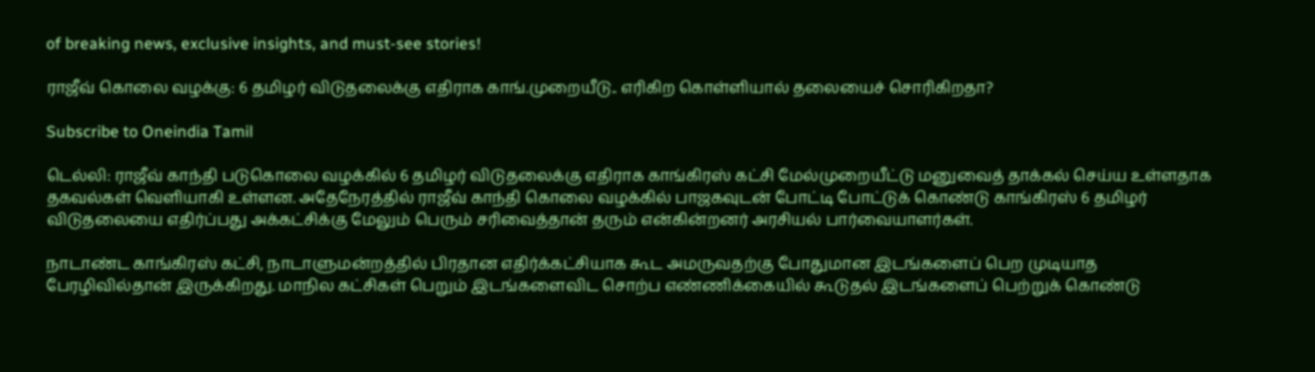of breaking news, exclusive insights, and must-see stories!

ராஜீவ் கொலை வழக்கு: 6 தமிழர் விடுதலைக்கு எதிராக காங்.முறையீடு.. எரிகிற கொள்ளியால் தலையைச் சொரிகிறதா?

Subscribe to Oneindia Tamil

டெல்லி: ராஜீவ் காந்தி படுகொலை வழக்கில் 6 தமிழர் விடுதலைக்கு எதிராக காங்கிரஸ் கட்சி மேல்முறையீட்டு மனுவைத் தாக்கல் செய்ய உள்ளதாக தகவல்கள் வெளியாகி உள்ளன. அதேநேரத்தில் ராஜீவ் காந்தி கொலை வழக்கில் பாஜகவுடன் போட்டி போட்டுக் கொண்டு காங்கிரஸ் 6 தமிழர் விடுதலையை எதிர்ப்பது அக்கட்சிக்கு மேலும் பெரும் சரிவைத்தான் தரும் என்கின்றனர் அரசியல் பார்வையாளர்கள்.

நாடாண்ட காங்கிரஸ் கட்சி, நாடாளுமன்றத்தில் பிரதான எதிர்க்கட்சியாக கூட அமருவதற்கு போதுமான இடங்களைப் பெற முடியாத பேரழிவில்தான் இருக்கிறது. மாநில கட்சிகள் பெறும் இடங்களைவிட சொற்ப எண்ணிக்கையில் கூடுதல் இடங்களைப் பெற்றுக் கொண்டு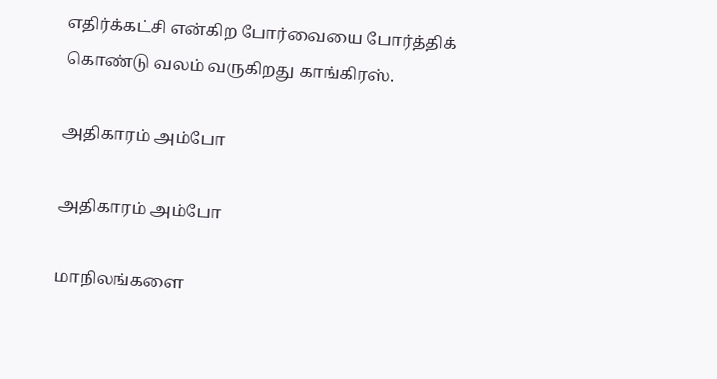எதிர்க்கட்சி என்கிற போர்வையை போர்த்திக் கொண்டு வலம் வருகிறது காங்கிரஸ்.

அதிகாரம் அம்போ

அதிகாரம் அம்போ

மாநிலங்களை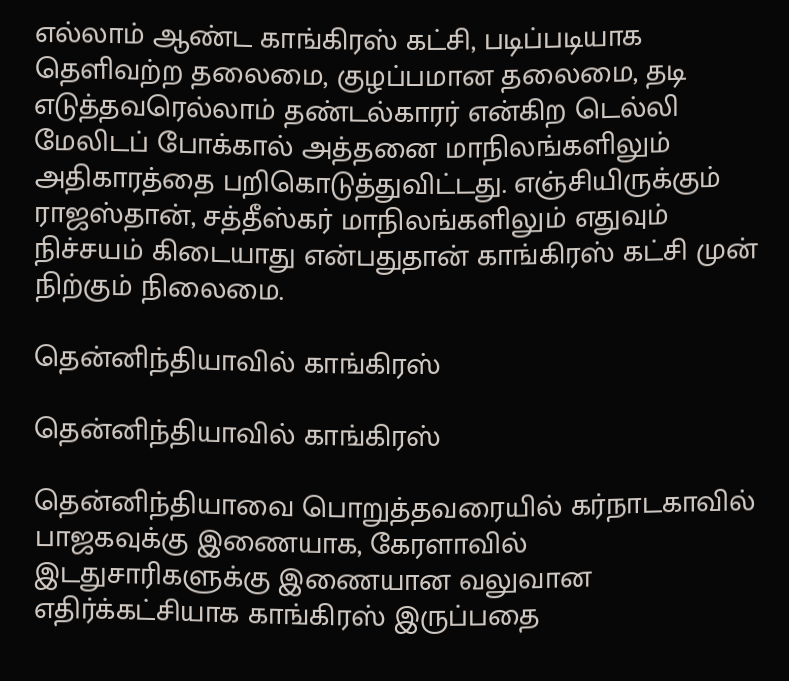எல்லாம் ஆண்ட காங்கிரஸ் கட்சி, படிப்படியாக தெளிவற்ற தலைமை, குழப்பமான தலைமை, தடி எடுத்தவரெல்லாம் தண்டல்காரர் என்கிற டெல்லி மேலிடப் போக்கால் அத்தனை மாநிலங்களிலும் அதிகாரத்தை பறிகொடுத்துவிட்டது. எஞ்சியிருக்கும் ராஜஸ்தான், சத்தீஸ்கர் மாநிலங்களிலும் எதுவும் நிச்சயம் கிடையாது என்பதுதான் காங்கிரஸ் கட்சி முன் நிற்கும் நிலைமை.

தென்னிந்தியாவில் காங்கிரஸ்

தென்னிந்தியாவில் காங்கிரஸ்

தென்னிந்தியாவை பொறுத்தவரையில் கர்நாடகாவில் பாஜகவுக்கு இணையாக, கேரளாவில் இடதுசாரிகளுக்கு இணையான வலுவான எதிர்க்கட்சியாக காங்கிரஸ் இருப்பதை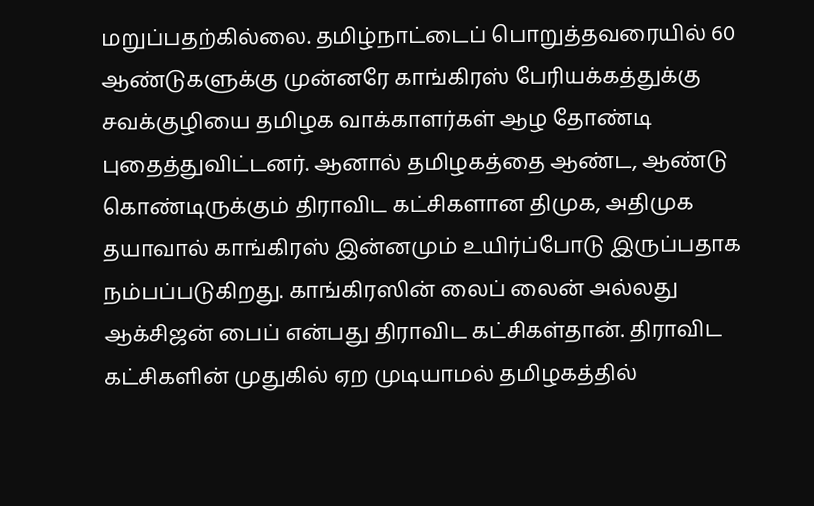மறுப்பதற்கில்லை. தமிழ்நாட்டைப் பொறுத்தவரையில் 60 ஆண்டுகளுக்கு முன்னரே காங்கிரஸ் பேரியக்கத்துக்கு சவக்குழியை தமிழக வாக்காளர்கள் ஆழ தோண்டி புதைத்துவிட்டனர். ஆனால் தமிழகத்தை ஆண்ட, ஆண்டு கொண்டிருக்கும் திராவிட கட்சிகளான திமுக, அதிமுக தயாவால் காங்கிரஸ் இன்னமும் உயிர்ப்போடு இருப்பதாக நம்பப்படுகிறது. காங்கிரஸின் லைப் லைன் அல்லது ஆக்சிஜன் பைப் என்பது திராவிட கட்சிகள்தான். திராவிட கட்சிகளின் முதுகில் ஏற முடியாமல் தமிழகத்தில்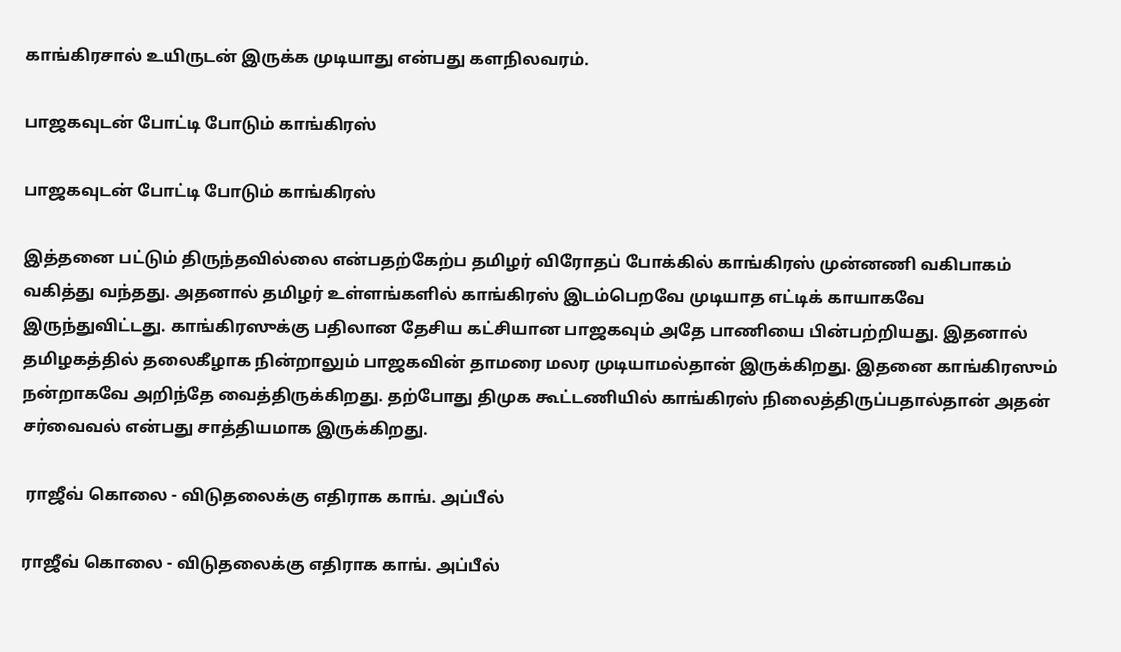காங்கிரசால் உயிருடன் இருக்க முடியாது என்பது களநிலவரம்.

பாஜகவுடன் போட்டி போடும் காங்கிரஸ்

பாஜகவுடன் போட்டி போடும் காங்கிரஸ்

இத்தனை பட்டும் திருந்தவில்லை என்பதற்கேற்ப தமிழர் விரோதப் போக்கில் காங்கிரஸ் முன்னணி வகிபாகம் வகித்து வந்தது. அதனால் தமிழர் உள்ளங்களில் காங்கிரஸ் இடம்பெறவே முடியாத எட்டிக் காயாகவே இருந்துவிட்டது. காங்கிரஸுக்கு பதிலான தேசிய கட்சியான பாஜகவும் அதே பாணியை பின்பற்றியது. இதனால் தமிழகத்தில் தலைகீழாக நின்றாலும் பாஜகவின் தாமரை மலர முடியாமல்தான் இருக்கிறது. இதனை காங்கிரஸும் நன்றாகவே அறிந்தே வைத்திருக்கிறது. தற்போது திமுக கூட்டணியில் காங்கிரஸ் நிலைத்திருப்பதால்தான் அதன் சர்வைவல் என்பது சாத்தியமாக இருக்கிறது.

 ராஜீவ் கொலை - விடுதலைக்கு எதிராக காங். அப்பீல்

ராஜீவ் கொலை - விடுதலைக்கு எதிராக காங். அப்பீல்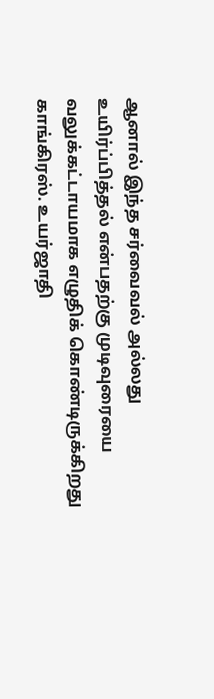ஆனால் இந்த சர்வைவல் அல்லது உயிர்ப்பித்தல் என்பதற்கு முடிவுரையை வலுக்கட்டாயமாக எழுதிக் கொண்டிருக்கிறது காங்கிரஸ். உயர்ஜாதி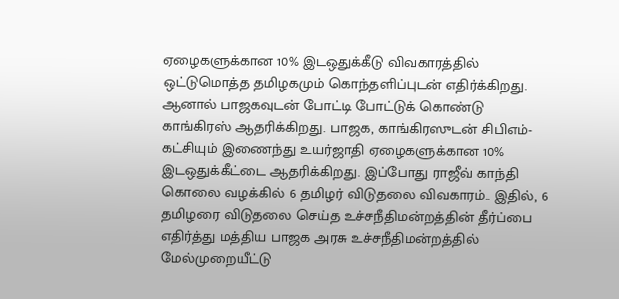ஏழைகளுக்கான 10% இடஒதுக்கீடு விவகாரத்தில் ஒட்டுமொத்த தமிழகமும் கொந்தளிப்புடன் எதிர்க்கிறது. ஆனால் பாஜகவுடன் போட்டி போட்டுக் கொண்டு காங்கிரஸ் ஆதரிக்கிறது. பாஜக, காங்கிரஸுடன் சிபிஎம்- கட்சியும் இணைந்து உயர்ஜாதி ஏழைகளுக்கான 10% இடஒதுக்கீட்டை ஆதரிக்கிறது. இப்போது ராஜீவ் காந்தி கொலை வழக்கில் 6 தமிழர் விடுதலை விவகாரம்.. இதில், 6 தமிழரை விடுதலை செய்த உச்சநீதிமன்றத்தின் தீர்ப்பை எதிர்த்து மத்திய பாஜக அரசு உச்சநீதிமன்றத்தில் மேல்முறையீட்டு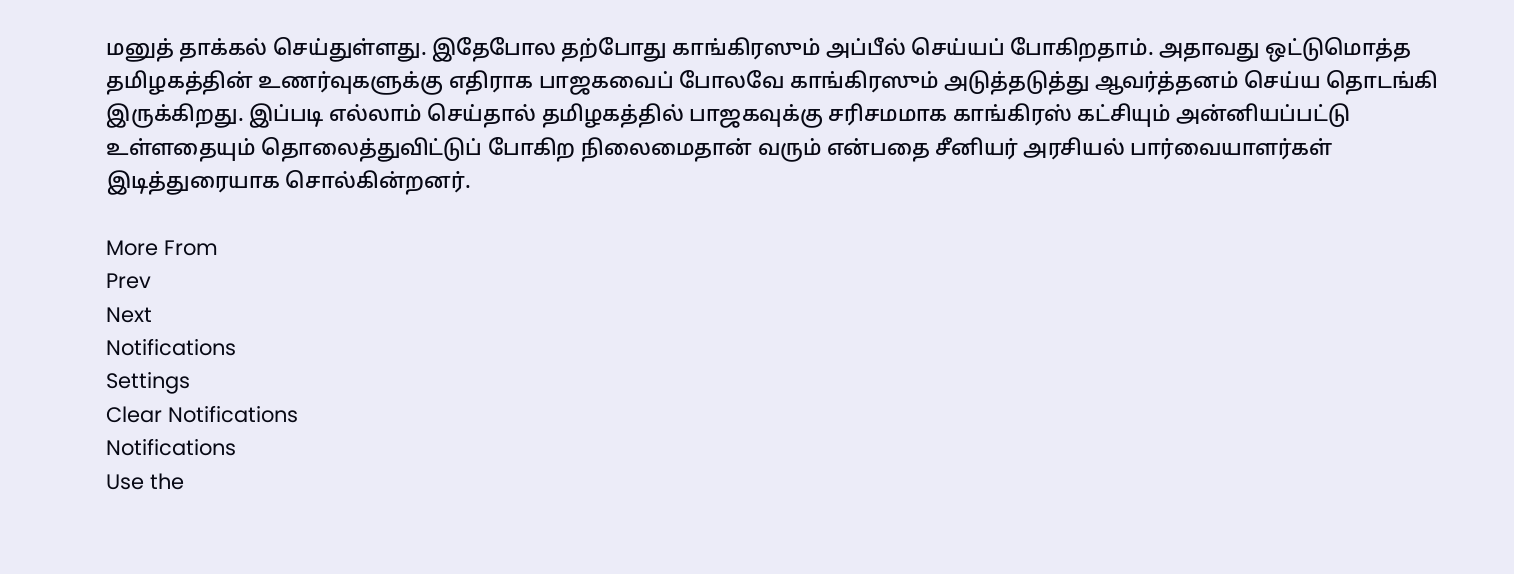மனுத் தாக்கல் செய்துள்ளது. இதேபோல தற்போது காங்கிரஸும் அப்பீல் செய்யப் போகிறதாம். அதாவது ஒட்டுமொத்த தமிழகத்தின் உணர்வுகளுக்கு எதிராக பாஜகவைப் போலவே காங்கிரஸும் அடுத்தடுத்து ஆவர்த்தனம் செய்ய தொடங்கி இருக்கிறது. இப்படி எல்லாம் செய்தால் தமிழகத்தில் பாஜகவுக்கு சரிசமமாக காங்கிரஸ் கட்சியும் அன்னியப்பட்டு உள்ளதையும் தொலைத்துவிட்டுப் போகிற நிலைமைதான் வரும் என்பதை சீனியர் அரசியல் பார்வையாளர்கள் இடித்துரையாக சொல்கின்றனர்.

More From
Prev
Next
Notifications
Settings
Clear Notifications
Notifications
Use the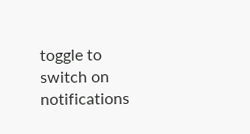toggle to switch on notifications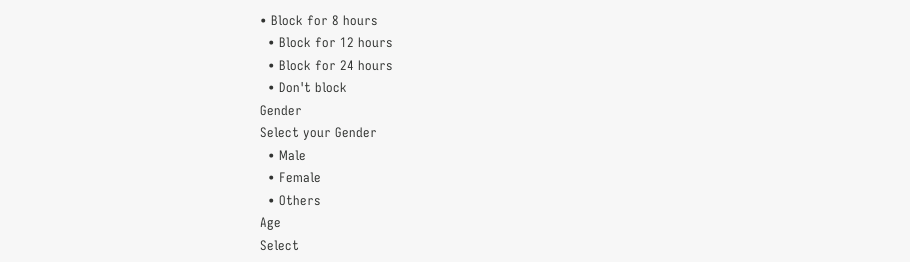• Block for 8 hours
  • Block for 12 hours
  • Block for 24 hours
  • Don't block
Gender
Select your Gender
  • Male
  • Female
  • Others
Age
Select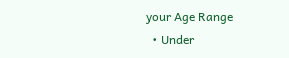your Age Range
  • Under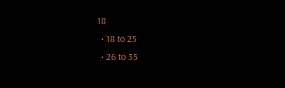18
  • 18 to 25
  • 26 to 35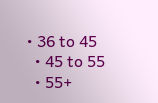• 36 to 45
  • 45 to 55
  • 55+